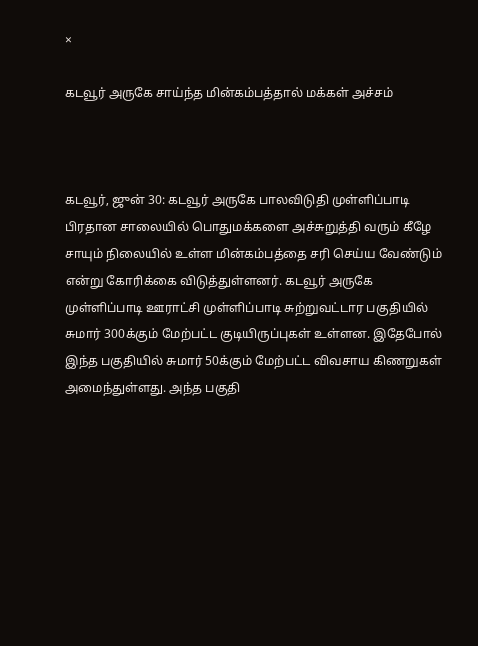×

கடவூர் அருகே சாய்ந்த மின்கம்பத்தால் மக்கள் அச்சம்



கடவூர், ஜுன் 30: கடவூர் அருகே பாலவிடுதி முள்ளிப்பாடி பிரதான சாலையில் பொதுமக்களை அச்சுறுத்தி வரும் கீழே சாயும் நிலையில் உள்ள மின்கம்பத்தை சரி செய்ய வேண்டும் என்று கோரிக்கை விடுத்துள்ளனர். கடவூர் அருகே முள்ளிப்பாடி ஊராட்சி முள்ளிப்பாடி சுற்றுவட்டார பகுதியில் சுமார் 300க்கும் மேற்பட்ட குடியிருப்புகள் உள்ளன. இதேபோல் இந்த பகுதியில் சுமார் 50க்கும் மேற்பட்ட விவசாய கிணறுகள் அமைந்துள்ளது. அந்த பகுதி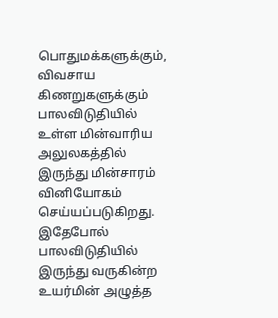பொதுமக்களுக்கும், விவசாய கிணறுகளுக்கும் பாலவிடுதியில் உள்ள மின்வாரிய அலுலகத்தில் இருந்து மின்சாரம் வினியோகம் செய்யப்படுகிறது. இதேபோல் பாலவிடுதியில் இருந்து வருகின்ற உயர்மின் அழுத்த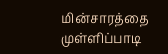மின்சாரத்தை முள்ளிப்பாடி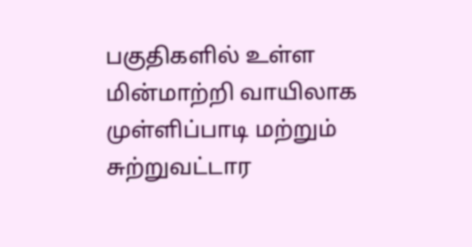பகுதிகளில் உள்ள மின்மாற்றி வாயிலாக முள்ளிப்பாடி மற்றும் சுற்றுவட்டார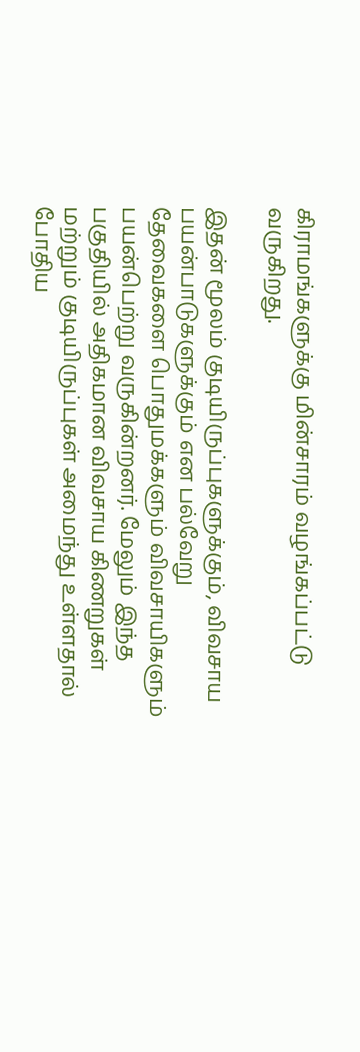கிராமங்களுக்கு மின்சாரம் வழங்கப்பட்டு வருகிறது.

இதன் மூலம் குடியிருப்புகளுக்கும், விவசாய பயன்பாடுகளுக்கும் என பல்வேறு தேவைகளை பொதுமக்களும் விவசாயிகளும் பயன்பெற்று வருகின்றனர். மேலும் இந்த பகுதியில் அதிகமான விவசாய கிணறுகள் மற்றும் குடியிருப்புகள் அமைந்து உள்ளதால் போதிய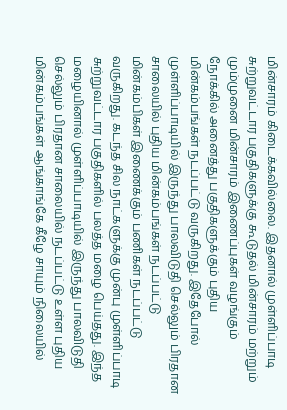மின்சாரம் கிடைக்கவில்லை. இதனால் முள்ளிப்பாடி சுற்றுவட்டார பகுதிகளுக்கு கூடுதல் மின்சாரம் மற்றும் மும்முனை மின்சாரம் இணைப்புகள் வழங்கும் நோக்கில் அனைத்து பகுதிகளுக்கும் புதிய மின்கம்பங்கள் நடப்பட்டு வருகிறது. இதேபோல் முள்ளிப்பாடியில் இருந்து பாலவிடுதி செல்லும் பிரதான சாலையில் புதிய மின்கம்பங்கள் நடப்பட்டு மின்கம்பிகள் இணைக்கும் பணிகள் நடப்பட்டு வருகிறது. கடந்த சில நாட்களுக்கு முன்பு முள்ளிப்பாடி சுற்றுவட்டார பகுதிகளில் பலத்த மழை பெய்தது. இந்த மழையினால் முள்ளிப்பாடியில் இருந்து பாலவிடுதி செல்லும் பிரதான சாலையில் நடப்பட்டு உள்ள புதிய மின்கம்பங்கள் ஆங்காங்கே கீழே சாயும் நிலையில்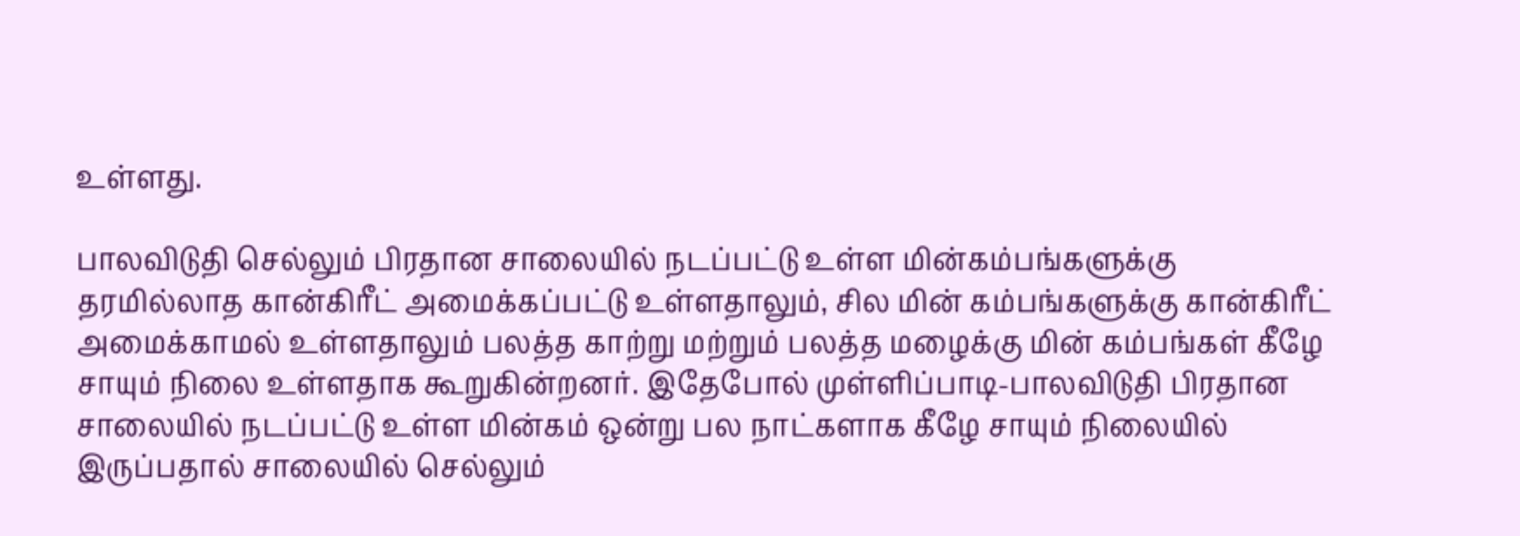உள்ளது.

பாலவிடுதி செல்லும் பிரதான சாலையில் நடப்பட்டு உள்ள மின்கம்பங்களுக்கு தரமில்லாத கான்கிரீட் அமைக்கப்பட்டு உள்ளதாலும், சில மின் கம்பங்களுக்கு கான்கிரீட் அமைக்காமல் உள்ளதாலும் பலத்த காற்று மற்றும் பலத்த மழைக்கு மின் கம்பங்கள் கீழே சாயும் நிலை உள்ளதாக கூறுகின்றனர். இதேபோல் முள்ளிப்பாடி-பாலவிடுதி பிரதான சாலையில் நடப்பட்டு உள்ள மின்கம் ஒன்று பல நாட்களாக கீழே சாயும் நிலையில் இருப்பதால் சாலையில் செல்லும்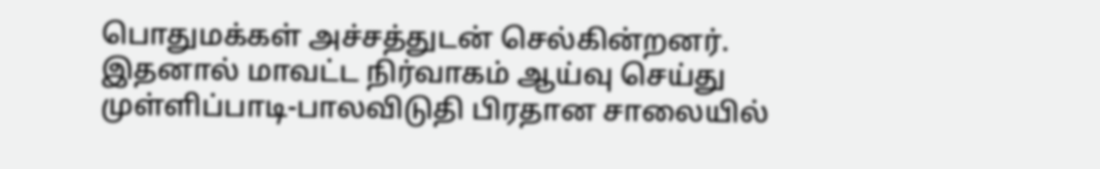பொதுமக்கள் அச்சத்துடன் செல்கின்றனர். இதனால் மாவட்ட நிர்வாகம் ஆய்வு செய்து முள்ளிப்பாடி-பாலவிடுதி பிரதான சாலையில்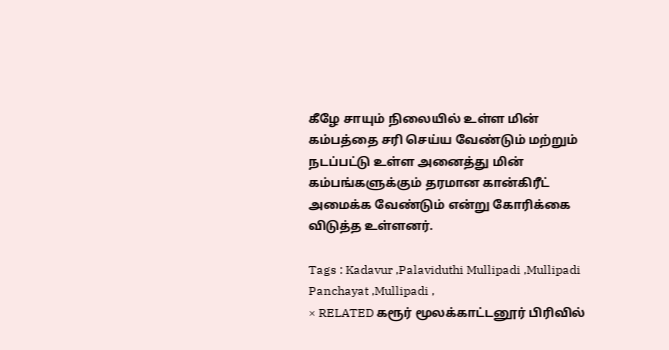கீழே சாயும் நிலையில் உள்ள மின் கம்பத்தை சரி செய்ய வேண்டும் மற்றும் நடப்பட்டு உள்ள அனைத்து மின் கம்பங்களுக்கும் தரமான கான்கிரீட் அமைக்க வேண்டும் என்று கோரிக்கை விடுத்த உள்ளனர்.

Tags : Kadavur ,Palaviduthi Mullipadi ,Mullipadi Panchayat ,Mullipadi ,
× RELATED கரூர் மூலக்காட்டனூர் பிரிவில்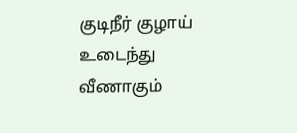குடிநீர் குழாய் உடைந்து வீணாகும்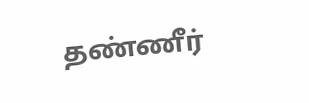தண்ணீர்